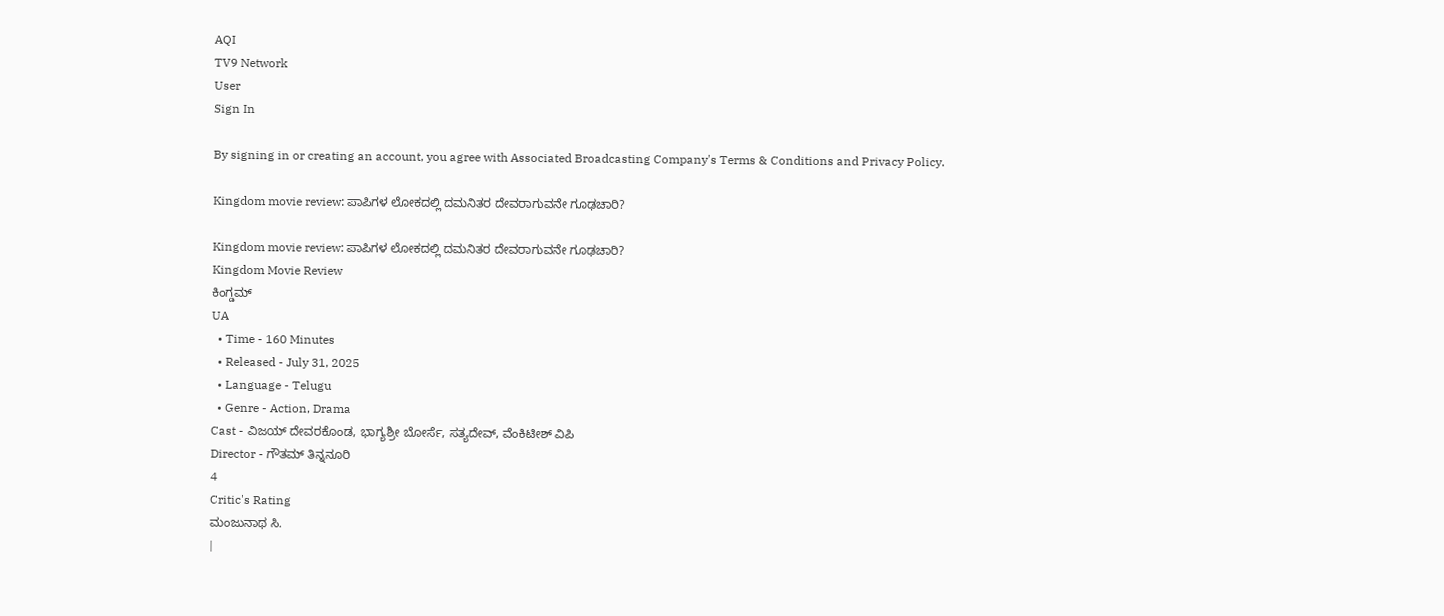AQI
TV9 Network
User
Sign In

By signing in or creating an account, you agree with Associated Broadcasting Company's Terms & Conditions and Privacy Policy.

Kingdom movie review: ಪಾಪಿಗಳ ಲೋಕದಲ್ಲಿ ದಮನಿತರ ದೇವರಾಗುವನೇ ಗೂಢಚಾರಿ?

Kingdom movie review: ಪಾಪಿಗಳ ಲೋಕದಲ್ಲಿ ದಮನಿತರ ದೇವರಾಗುವನೇ ಗೂಢಚಾರಿ?
Kingdom Movie Review
ಕಿಂಗ್ಡಮ್
UA
  • Time - 160 Minutes
  • Released - July 31, 2025
  • Language - Telugu
  • Genre - Action, Drama
Cast - ವಿಜಯ್ ದೇವರಕೊಂಡ, ಭಾಗ್ಯಶ್ರೀ ಬೋರ್ಸೆ, ಸತ್ಯದೇವ್, ವೆಂಕಿಟೀಶ್ ವಿಪಿ
Director - ಗೌತಮ್ ತಿನ್ನನೂರಿ
4
Critic's Rating
ಮಂಜುನಾಥ ಸಿ.
|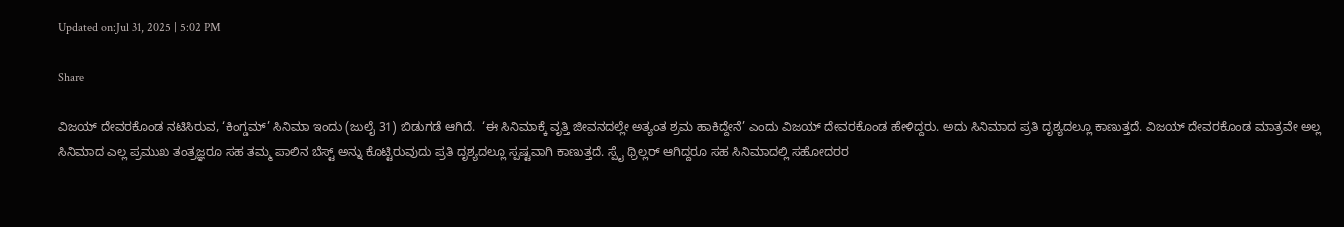Updated on:Jul 31, 2025 | 5:02 PM

Share

ವಿಜಯ್ ದೇವರಕೊಂಡ ನಟಿಸಿರುವ, ‘ಕಿಂಗ್ಡಮ್’ ಸಿನಿಮಾ ಇಂದು (ಜುಲೈ 31) ಬಿಡುಗಡೆ ಆಗಿದೆ.  ‘ಈ ಸಿನಿಮಾಕ್ಕೆ ವೃತ್ತಿ ಜೀವನದಲ್ಲೇ ಅತ್ಯಂತ ಶ್ರಮ ಹಾಕಿದ್ದೇನೆ’ ಎಂದು ವಿಜಯ್ ದೇವರಕೊಂಡ ಹೇಳಿದ್ದರು. ಅದು ಸಿನಿಮಾದ ಪ್ರತಿ ದೃಶ್ಯದಲ್ಲೂ ಕಾಣುತ್ತದೆ. ವಿಜಯ್ ದೇವರಕೊಂಡ ಮಾತ್ರವೇ ಅಲ್ಲ ಸಿನಿಮಾದ ಎಲ್ಲ ಪ್ರಮುಖ ತಂತ್ರಜ್ಞರೂ ಸಹ ತಮ್ಮ ಪಾಲಿನ ಬೆಸ್ಟ್ ಅನ್ನು ಕೊಟ್ಟಿರುವುದು ಪ್ರತಿ ದೃಶ್ಯದಲ್ಲೂ ಸ್ಪಷ್ಟವಾಗಿ ಕಾಣುತ್ತದೆ. ಸ್ಪೈ ಥ್ರಿಲ್ಲರ್ ಆಗಿದ್ದರೂ ಸಹ ಸಿನಿಮಾದಲ್ಲಿ ಸಹೋದರರ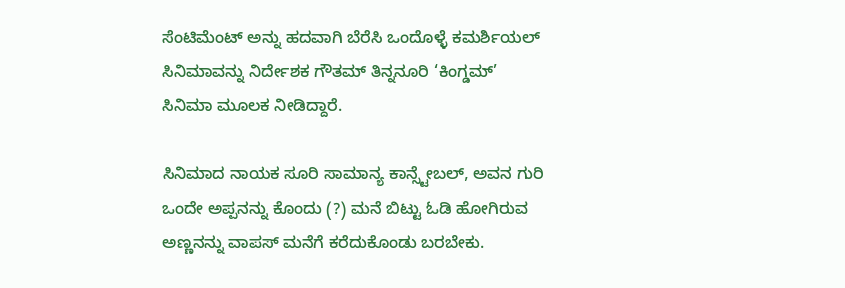ಸೆಂಟಿಮೆಂಟ್ ಅನ್ನು ಹದವಾಗಿ ಬೆರೆಸಿ ಒಂದೊಳ್ಳೆ ಕಮರ್ಶಿಯಲ್ ಸಿನಿಮಾವನ್ನು ನಿರ್ದೇಶಕ ಗೌತಮ್ ತಿನ್ನನೂರಿ ‘ಕಿಂಗ್ಡಮ್’ ಸಿನಿಮಾ ಮೂಲಕ ನೀಡಿದ್ದಾರೆ.

ಸಿನಿಮಾದ ನಾಯಕ ಸೂರಿ ಸಾಮಾನ್ಯ ಕಾನ್ಸ್ಟೇಬಲ್, ಅವನ ಗುರಿ ಒಂದೇ ಅಪ್ಪನನ್ನು ಕೊಂದು (?) ಮನೆ ಬಿಟ್ಟು ಓಡಿ ಹೋಗಿರುವ ಅಣ್ಣನನ್ನು ವಾಪಸ್ ಮನೆಗೆ ಕರೆದುಕೊಂಡು ಬರಬೇಕು.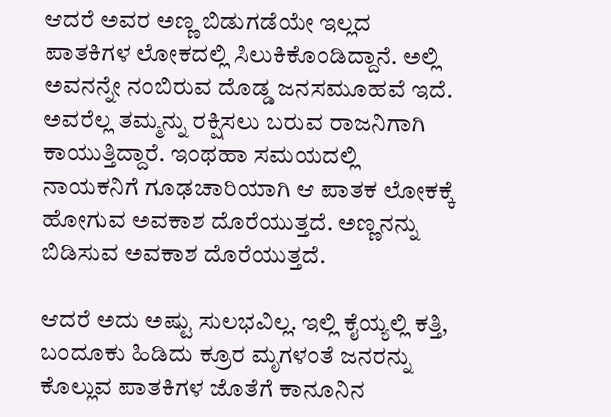ಆದರೆ ಅವರ ಅಣ್ಣ ಬಿಡುಗಡೆಯೇ ಇಲ್ಲದ ಪಾತಕಿಗಳ ಲೋಕದಲ್ಲಿ ಸಿಲುಕಿಕೊಂಡಿದ್ದಾನೆ. ಅಲ್ಲಿ ಅವನನ್ನೇ ನಂಬಿರುವ ದೊಡ್ಡ ಜನಸಮೂಹವೆ ಇದೆ. ಅವರೆಲ್ಲ ತಮ್ಮನ್ನು ರಕ್ಷಿಸಲು ಬರುವ ರಾಜನಿಗಾಗಿ ಕಾಯುತ್ತಿದ್ದಾರೆ. ಇಂಥಹಾ ಸಮಯದಲ್ಲಿ ನಾಯಕನಿಗೆ ಗೂಢಚಾರಿಯಾಗಿ ಆ ಪಾತಕ ಲೋಕಕ್ಕೆ ಹೋಗುವ ಅವಕಾಶ ದೊರೆಯುತ್ತದೆ. ಅಣ್ಣನನ್ನು ಬಿಡಿಸುವ ಅವಕಾಶ ದೊರೆಯುತ್ತದೆ.

ಆದರೆ ಅದು ಅಷ್ಟು ಸುಲಭವಿಲ್ಲ. ಇಲ್ಲಿ ಕೈಯ್ಯಲ್ಲಿ ಕತ್ತಿ, ಬಂದೂಕು ಹಿಡಿದು ಕ್ರೂರ ಮೃಗಳಂತೆ ಜನರನ್ನು ಕೊಲ್ಲುವ ಪಾತಕಿಗಳ ಜೊತೆಗೆ ಕಾನೂನಿನ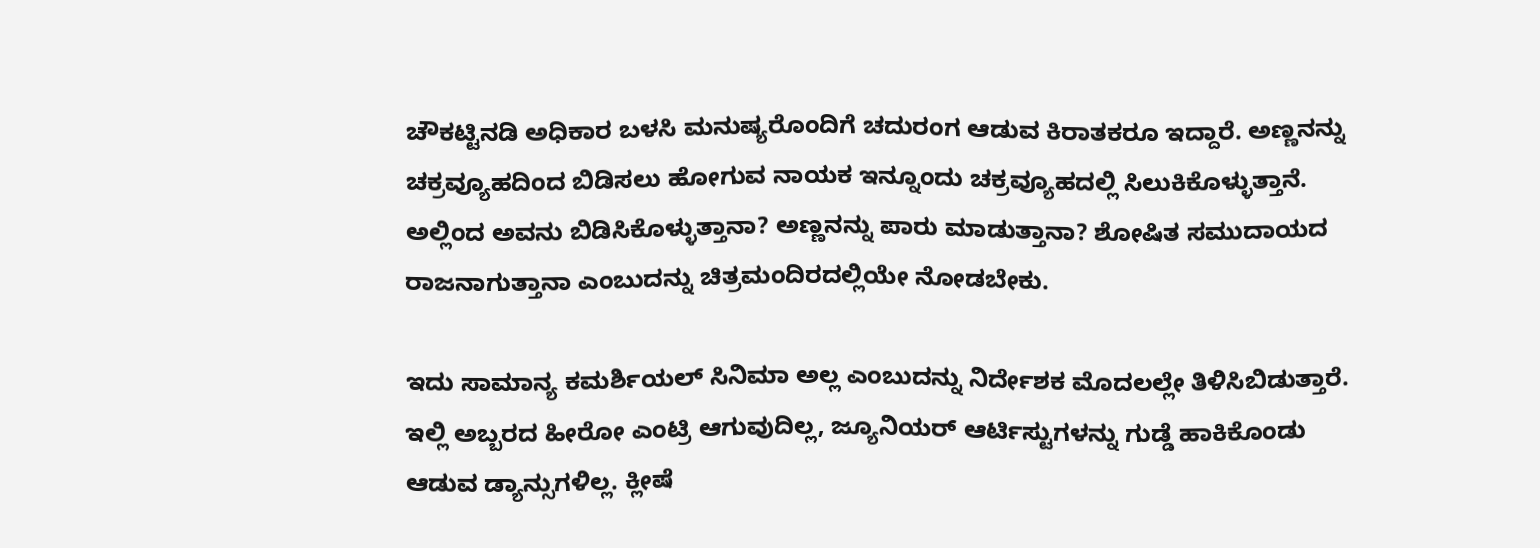ಚೌಕಟ್ಟಿನಡಿ ಅಧಿಕಾರ ಬಳಸಿ ಮನುಷ್ಯರೊಂದಿಗೆ ಚದುರಂಗ ಆಡುವ ಕಿರಾತಕರೂ ಇದ್ದಾರೆ. ಅಣ್ಣನನ್ನು ಚಕ್ರವ್ಯೂಹದಿಂದ ಬಿಡಿಸಲು ಹೋಗುವ ನಾಯಕ ಇನ್ನೂಂದು ಚಕ್ರವ್ಯೂಹದಲ್ಲಿ ಸಿಲುಕಿಕೊಳ್ಳುತ್ತಾನೆ. ಅಲ್ಲಿಂದ ಅವನು ಬಿಡಿಸಿಕೊಳ್ಳುತ್ತಾನಾ? ಅಣ್ಣನನ್ನು ಪಾರು ಮಾಡುತ್ತಾನಾ? ಶೋಷಿತ ಸಮುದಾಯದ ರಾಜನಾಗುತ್ತಾನಾ ಎಂಬುದನ್ನು ಚಿತ್ರಮಂದಿರದಲ್ಲಿಯೇ ನೋಡಬೇಕು.

ಇದು ಸಾಮಾನ್ಯ ಕಮರ್ಶಿಯಲ್ ಸಿನಿಮಾ ಅಲ್ಲ ಎಂಬುದನ್ನು ನಿರ್ದೇಶಕ ಮೊದಲಲ್ಲೇ ತಿಳಿಸಿಬಿಡುತ್ತಾರೆ. ಇಲ್ಲಿ ಅಬ್ಬರದ ಹೀರೋ ಎಂಟ್ರಿ ಆಗುವುದಿಲ್ಲ, ಜ್ಯೂನಿಯರ್ ಆರ್ಟಿಸ್ಟುಗಳನ್ನು ಗುಡ್ಡೆ ಹಾಕಿಕೊಂಡು ಆಡುವ ಡ್ಯಾನ್ಸುಗಳಿಲ್ಲ. ಕ್ಲೀಷೆ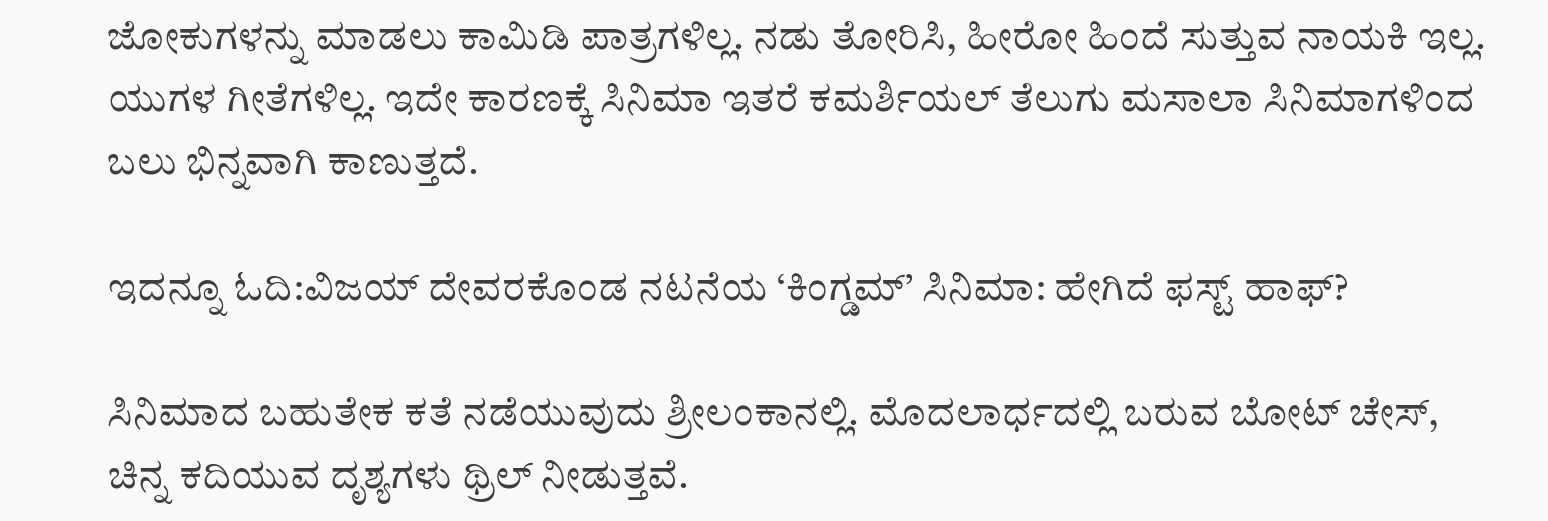ಜೋಕುಗಳನ್ನು ಮಾಡಲು ಕಾಮಿಡಿ ಪಾತ್ರಗಳಿಲ್ಲ. ನಡು ತೋರಿಸಿ, ಹೀರೋ ಹಿಂದೆ ಸುತ್ತುವ ನಾಯಕಿ ಇಲ್ಲ. ಯುಗಳ ಗೀತೆಗಳಿಲ್ಲ. ಇದೇ ಕಾರಣಕ್ಕೆ ಸಿನಿಮಾ ಇತರೆ ಕಮರ್ಶಿಯಲ್ ತೆಲುಗು ಮಸಾಲಾ ಸಿನಿಮಾಗಳಿಂದ ಬಲು ಭಿನ್ನವಾಗಿ ಕಾಣುತ್ತದೆ.

ಇದನ್ನೂ ಓದಿ:ವಿಜಯ್ ದೇವರಕೊಂಡ ನಟನೆಯ ‘ಕಿಂಗ್ಡಮ್’ ಸಿನಿಮಾ: ಹೇಗಿದೆ ಫಸ್ಟ್ ಹಾಫ್?

ಸಿನಿಮಾದ ಬಹುತೇಕ ಕತೆ ನಡೆಯುವುದು ಶ್ರೀಲಂಕಾನಲ್ಲಿ. ಮೊದಲಾರ್ಧದಲ್ಲಿ ಬರುವ ಬೋಟ್ ಚೇಸ್, ಚಿನ್ನ ಕದಿಯುವ ದೃಶ್ಯಗಳು ಥ್ರಿಲ್ ನೀಡುತ್ತವೆ.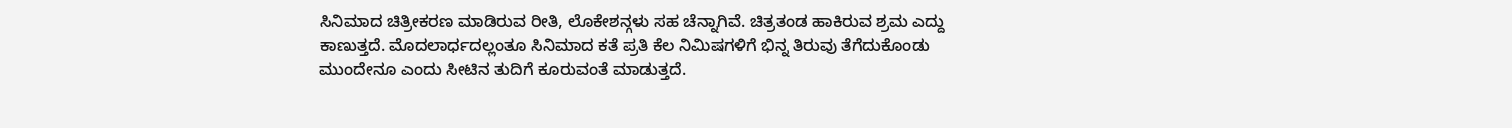ಸಿನಿಮಾದ ಚಿತ್ರೀಕರಣ ಮಾಡಿರುವ ರೀತಿ, ಲೊಕೇಶನ್ಗಳು ಸಹ ಚೆನ್ನಾಗಿವೆ. ಚಿತ್ರತಂಡ ಹಾಕಿರುವ ಶ್ರಮ ಎದ್ದು ಕಾಣುತ್ತದೆ. ಮೊದಲಾರ್ಧದಲ್ಲಂತೂ ಸಿನಿಮಾದ ಕತೆ ಪ್ರತಿ ಕೆಲ ನಿಮಿಷಗಳಿಗೆ ಭಿನ್ನ ತಿರುವು ತೆಗೆದುಕೊಂಡು ಮುಂದೇನೂ ಎಂದು ಸೀಟಿನ ತುದಿಗೆ ಕೂರುವಂತೆ ಮಾಡುತ್ತದೆ.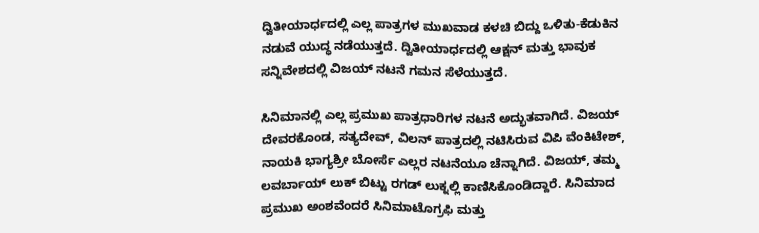ದ್ವಿತೀಯಾರ್ಧದಲ್ಲಿ ಎಲ್ಲ ಪಾತ್ರಗಳ ಮುಖವಾಡ ಕಳಚಿ ಬಿದ್ದು ಒಳಿತು-ಕೆಡುಕಿನ ನಡುವೆ ಯುದ್ಧ ನಡೆಯುತ್ತದೆ. ದ್ವಿತೀಯಾರ್ಧದಲ್ಲಿ ಆಕ್ಷನ್ ಮತ್ತು ಭಾವುಕ ಸನ್ನಿವೇಶದಲ್ಲಿ ವಿಜಯ್ ನಟನೆ ಗಮನ ಸೆಳೆಯುತ್ತದೆ.

ಸಿನಿಮಾನಲ್ಲಿ ಎಲ್ಲ ಪ್ರಮುಖ ಪಾತ್ರಧಾರಿಗಳ ನಟನೆ ಅದ್ಭುತವಾಗಿದೆ. ವಿಜಯ್ ದೇವರಕೊಂಡ, ಸತ್ಯದೇವ್, ವಿಲನ್ ಪಾತ್ರದಲ್ಲಿ ನಟಿಸಿರುವ ವಿಪಿ ವೆಂಕಿಟೇಶ್, ನಾಯಕಿ ಭಾಗ್ಯಶ್ರೀ ಬೋರ್ಸೆ ಎಲ್ಲರ ನಟನೆಯೂ ಚೆನ್ನಾಗಿದೆ. ವಿಜಯ್, ತಮ್ಮ ಲವರ್ಬಾಯ್ ಲುಕ್ ಬಿಟ್ಟು ರಗಡ್ ಲುಕ್ನಲ್ಲಿ ಕಾಣಿಸಿಕೊಂಡಿದ್ದಾರೆ. ಸಿನಿಮಾದ ಪ್ರಮುಖ ಅಂಶವೆಂದರೆ ಸಿನಿಮಾಟೊಗ್ರಫಿ ಮತ್ತು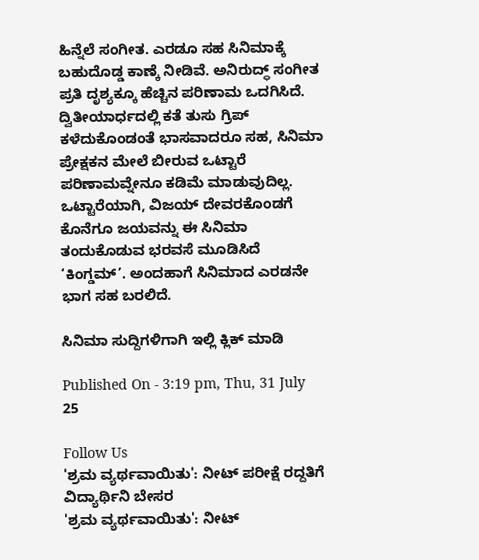ಹಿನ್ನೆಲೆ ಸಂಗೀತ. ಎರಡೂ ಸಹ ಸಿನಿಮಾಕ್ಕೆ ಬಹುದೊಡ್ಡ ಕಾಣ್ಕೆ ನೀಡಿವೆ. ಅನಿರುದ್ಧ್ ಸಂಗೀತ ಪ್ರತಿ ದೃಶ್ಯಕ್ಕೂ ಹೆಚ್ಚಿನ ಪರಿಣಾಮ ಒದಗಿಸಿದೆ. ದ್ವಿತೀಯಾರ್ಧದಲ್ಲಿ ಕತೆ ತುಸು ಗ್ರಿಪ್ ಕಳೆದುಕೊಂಡಂತೆ ಭಾಸವಾದರೂ ಸಹ, ಸಿನಿಮಾ ಪ್ರೇಕ್ಷಕನ ಮೇಲೆ ಬೀರುವ ಒಟ್ಟಾರೆ ಪರಿಣಾಮವ್ನೇನೂ ಕಡಿಮೆ ಮಾಡುವುದಿಲ್ಲ. ಒಟ್ಟಾರೆಯಾಗಿ, ವಿಜಯ್ ದೇವರಕೊಂಡಗೆ ಕೊನೆಗೂ ಜಯವನ್ನು ಈ ಸಿನಿಮಾ ತಂದುಕೊಡುವ ಭರವಸೆ ಮೂಡಿಸಿದೆ ‘ಕಿಂಗ್ಡಮ್’. ಅಂದಹಾಗೆ ಸಿನಿಮಾದ ಎರಡನೇ ಭಾಗ ಸಹ ಬರಲಿದೆ.

ಸಿನಿಮಾ ಸುದ್ದಿಗಳಿಗಾಗಿ ಇಲ್ಲಿ ಕ್ಲಿಕ್ ಮಾಡಿ

Published On - 3:19 pm, Thu, 31 July 25

Follow Us
'ಶ್ರಮ ವ್ಯರ್ಥವಾಯಿತು': ನೀಟ್ ಪರೀಕ್ಷೆ ರದ್ದತಿಗೆ ವಿದ್ಯಾರ್ಥಿನಿ ಬೇಸರ
'ಶ್ರಮ ವ್ಯರ್ಥವಾಯಿತು': ನೀಟ್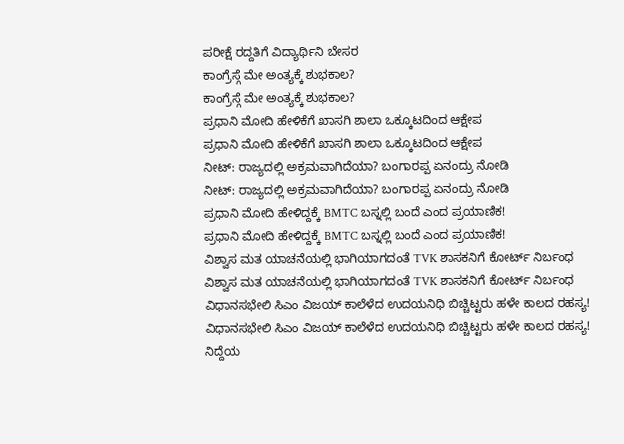ಪರೀಕ್ಷೆ ರದ್ದತಿಗೆ ವಿದ್ಯಾರ್ಥಿನಿ ಬೇಸರ
ಕಾಂಗ್ರೆಸ್ಗೆ ಮೇ ಅಂತ್ಯಕ್ಕೆ ಶುಭಕಾಲ?
ಕಾಂಗ್ರೆಸ್ಗೆ ಮೇ ಅಂತ್ಯಕ್ಕೆ ಶುಭಕಾಲ?
ಪ್ರಧಾನಿ ಮೋದಿ ಹೇಳಿಕೆಗೆ ಖಾಸಗಿ ಶಾಲಾ ಒಕ್ಕೂಟದಿಂದ ಆಕ್ಷೇಪ
ಪ್ರಧಾನಿ ಮೋದಿ ಹೇಳಿಕೆಗೆ ಖಾಸಗಿ ಶಾಲಾ ಒಕ್ಕೂಟದಿಂದ ಆಕ್ಷೇಪ
ನೀಟ್: ರಾಜ್ಯದಲ್ಲಿ ಅಕ್ರಮವಾಗಿದೆಯಾ? ಬಂಗಾರಪ್ಪ ಏನಂದ್ರು ನೋಡಿ
ನೀಟ್: ರಾಜ್ಯದಲ್ಲಿ ಅಕ್ರಮವಾಗಿದೆಯಾ? ಬಂಗಾರಪ್ಪ ಏನಂದ್ರು ನೋಡಿ
ಪ್ರಧಾನಿ ಮೋದಿ ಹೇಳಿದ್ದಕ್ಕೆ BMTC ಬಸ್ನಲ್ಲಿ ಬಂದೆ ಎಂದ ಪ್ರಯಾಣಿಕ!
ಪ್ರಧಾನಿ ಮೋದಿ ಹೇಳಿದ್ದಕ್ಕೆ BMTC ಬಸ್ನಲ್ಲಿ ಬಂದೆ ಎಂದ ಪ್ರಯಾಣಿಕ!
ವಿಶ್ವಾಸ ಮತ ಯಾಚನೆಯಲ್ಲಿ ಭಾಗಿಯಾಗದಂತೆ TVK ಶಾಸಕನಿಗೆ ಕೋರ್ಟ್ ನಿರ್ಬಂಧ
ವಿಶ್ವಾಸ ಮತ ಯಾಚನೆಯಲ್ಲಿ ಭಾಗಿಯಾಗದಂತೆ TVK ಶಾಸಕನಿಗೆ ಕೋರ್ಟ್ ನಿರ್ಬಂಧ
ವಿಧಾನಸಭೇಲಿ ಸಿಎಂ ವಿಜಯ್ ಕಾಲೆಳೆದ ಉದಯನಿಧಿ ಬಿಚ್ಚಿಟ್ಟರು ಹಳೇ ಕಾಲದ ರಹಸ್ಯ!
ವಿಧಾನಸಭೇಲಿ ಸಿಎಂ ವಿಜಯ್ ಕಾಲೆಳೆದ ಉದಯನಿಧಿ ಬಿಚ್ಚಿಟ್ಟರು ಹಳೇ ಕಾಲದ ರಹಸ್ಯ!
ನಿದ್ದೆಯ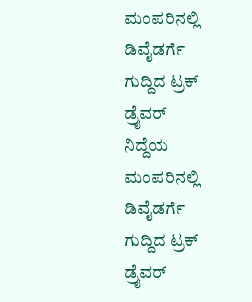ಮಂಪರಿನಲ್ಲಿ ಡಿವೈಡರ್ಗೆ ಗುದ್ದಿದ ಟ್ರಕ್ ಡ್ರೈವರ್
ನಿದ್ದೆಯ ಮಂಪರಿನಲ್ಲಿ ಡಿವೈಡರ್ಗೆ ಗುದ್ದಿದ ಟ್ರಕ್ ಡ್ರೈವರ್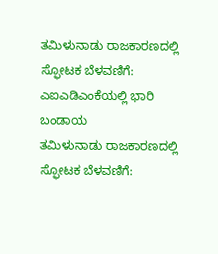ತಮಿಳುನಾಡು ರಾಜಕಾರಣದಲ್ಲಿ ಸ್ಫೋಟಕ ಬೆಳವಣಿಗೆ: ಎಐಎಡಿಎಂಕೆಯಲ್ಲಿ ಭಾರಿ ಬಂಡಾಯ
ತಮಿಳುನಾಡು ರಾಜಕಾರಣದಲ್ಲಿ ಸ್ಫೋಟಕ ಬೆಳವಣಿಗೆ: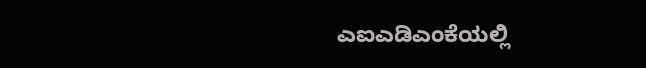ಎಐಎಡಿಎಂಕೆಯಲ್ಲಿ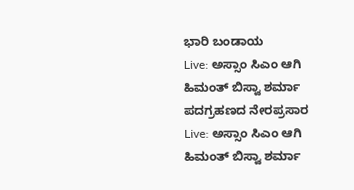ಭಾರಿ ಬಂಡಾಯ
Live: ಅಸ್ಸಾಂ ಸಿಎಂ ಆಗಿ ಹಿಮಂತ್ ಬಿಸ್ವಾ ಶರ್ಮಾ ಪದಗ್ರಹಣದ ನೇರಪ್ರಸಾರ
Live: ಅಸ್ಸಾಂ ಸಿಎಂ ಆಗಿ ಹಿಮಂತ್ ಬಿಸ್ವಾ ಶರ್ಮಾ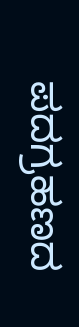ಪದಗ್ರಹಣದ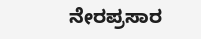ನೇರಪ್ರಸಾರ